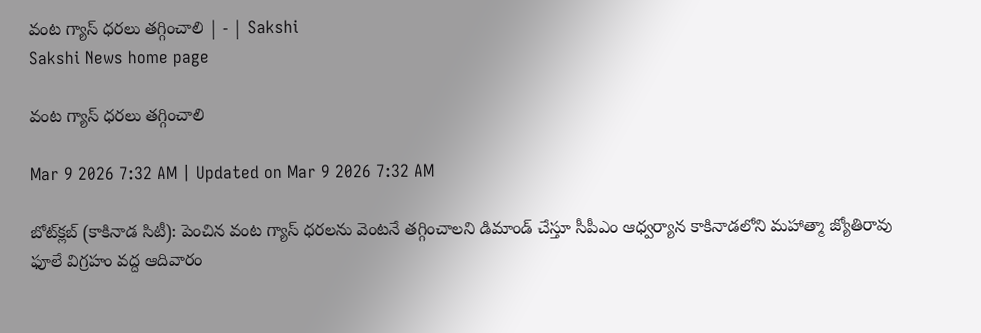వంట గ్యాస్‌ ధరలు తగ్గించాలి | - | Sakshi
Sakshi News home page

వంట గ్యాస్‌ ధరలు తగ్గించాలి

Mar 9 2026 7:32 AM | Updated on Mar 9 2026 7:32 AM

బోట్‌క్లబ్‌ (కాకినాడ సిటీ): పెంచిన వంట గ్యాస్‌ ధరలను వెంటనే తగ్గించాలని డిమాండ్‌ చేస్తూ సీపీఎం ఆధ్వర్యాన కాకినాడలోని మహాత్మా జ్యోతిరావు ఫూలే విగ్రహం వద్ద ఆదివారం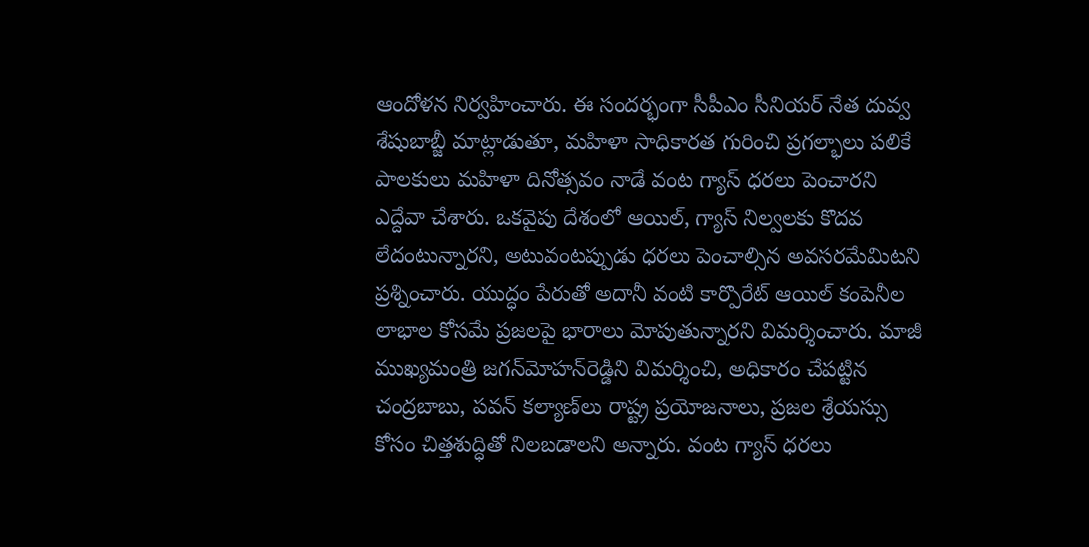ఆందోళన నిర్వహించారు. ఈ సందర్భంగా సీపీఎం సీనియర్‌ నేత దువ్వ శేషుబాబ్జీ మాట్లాడుతూ, మహిళా సాధికారత గురించి ప్రగల్భాలు పలికే పాలకులు మహిళా దినోత్సవం నాడే వంట గ్యాస్‌ ధరలు పెంచారని ఎద్దేవా చేశారు. ఒకవైపు దేశంలో ఆయిల్‌, గ్యాస్‌ నిల్వలకు కొదవ లేదంటున్నారని, అటువంటప్పుడు ధరలు పెంచాల్సిన అవసరమేమిటని ప్రశ్నించారు. యుద్ధం పేరుతో అదానీ వంటి కార్పొరేట్‌ ఆయిల్‌ కంపెనీల లాభాల కోసమే ప్రజలపై భారాలు మోపుతున్నారని విమర్శించారు. మాజీ ముఖ్యమంత్రి జగన్‌మోహన్‌రెడ్డిని విమర్శించి, అధికారం చేపట్టిన చంద్రబాబు, పవన్‌ కల్యాణ్‌లు రాష్ట్ర ప్రయోజనాలు, ప్రజల శ్రేయస్సు కోసం చిత్తశుద్ధితో నిలబడాలని అన్నారు. వంట గ్యాస్‌ ధరలు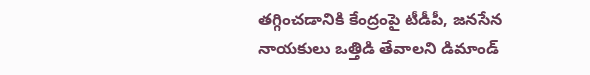తగ్గించడానికి కేంద్రంపై టీడీపీ, జనసేన నాయకులు ఒత్తిడి తేవాలని డిమాండ్‌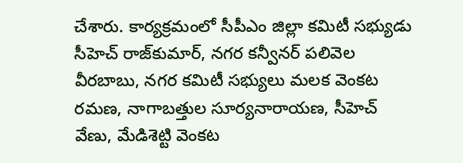చేశారు. కార్యక్రమంలో సీపీఎం జిల్లా కమిటీ సభ్యుడు సీహెచ్‌ రాజ్‌కుమార్‌, నగర కన్వీనర్‌ పలివెల వీరబాబు, నగర కమిటీ సభ్యులు మలక వెంకట రమణ, నాగాబత్తుల సూర్యనారాయణ, సీహెచ్‌ వేణు, మేడిశెట్టి వెంకట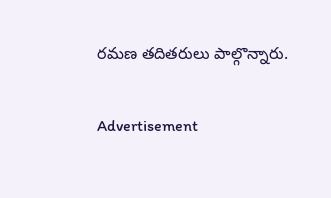రమణ తదితరులు పాల్గొన్నారు.

Advertisement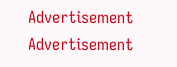Advertisement
Advertisement